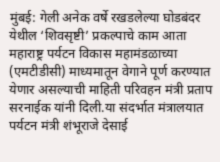मुंबई: गेली अनेक वर्षे रखडलेल्या घोडबंदर येथील ‘शिवसृष्टी’ प्रकल्पाचे काम आता महाराष्ट्र पर्यटन विकास महामंडळाच्या (एमटीडीसी) माध्यमातून वेगाने पूर्ण करण्यात येणार असल्याची माहिती परिवहन मंत्री प्रताप सरनाईक यांनी दिली.या संदर्भात मंत्रालयात पर्यटन मंत्री शंभूराजे देसाई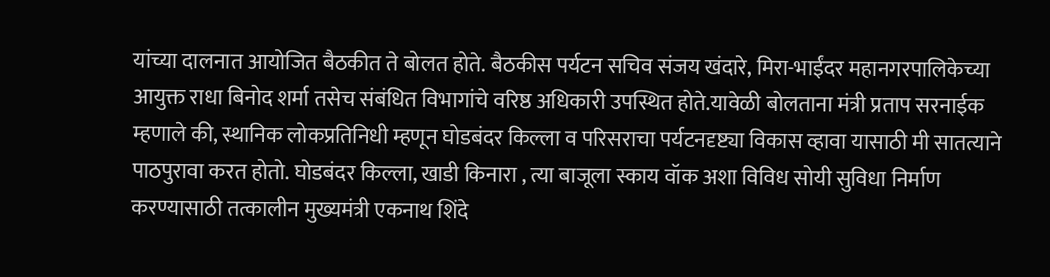यांच्या दालनात आयोजित बैठकीत ते बोलत होते. बैठकीस पर्यटन सचिव संजय खंदारे, मिरा-भाईंदर महानगरपालिकेच्या आयुक्त राधा बिनोद शर्मा तसेच संबंधित विभागांचे वरिष्ठ अधिकारी उपस्थित होते.यावेळी बोलताना मंत्री प्रताप सरनाईक म्हणाले की, स्थानिक लोकप्रतिनिधी म्हणून घोडबंदर किल्ला व परिसराचा पर्यटनदृष्ट्या विकास व्हावा यासाठी मी सातत्याने पाठपुरावा करत होतो. घोडबंदर किल्ला, खाडी किनारा , त्या बाजूला स्काय वॉक अशा विविध सोयी सुविधा निर्माण करण्यासाठी तत्कालीन मुख्यमंत्री एकनाथ शिंदे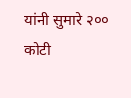यांनी सुमारे २०० कोटी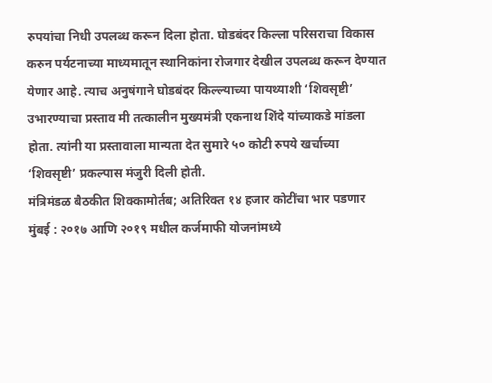रुपयांचा निधी उपलब्ध करून दिला होता. घोडबंदर किल्ला परिसराचा विकास करुन पर्यटनाच्या माध्यमातून स्थानिकांना रोजगार देखील उपलब्ध करून देण्यात येणार आहे. त्याच अनुषंगाने घोडबंदर किल्ल्याच्या पायथ्याशी ‘शिवसृष्टी’ उभारण्याचा प्रस्ताव मी तत्कालीन मुख्यमंत्री एकनाथ शिंदे यांच्याकडे मांडला होता. त्यांनी या प्रस्तावाला मान्यता देत सुमारे ५० कोटी रुपये खर्चाच्या ‘शिवसृष्टी’ प्रकल्पास मंजुरी दिली होती.
मंत्रिमंडळ बैठकीत शिक्कामोर्तब; अतिरिक्त १४ हजार कोटींचा भार पडणार मुंबई : २०१७ आणि २०१९ मधील कर्जमाफी योजनांमध्ये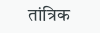तांत्रिक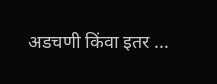अडचणी किंवा इतर ...